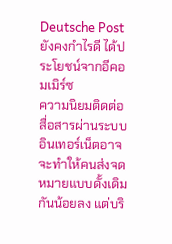Deutsche Post ยังคงกำไรดี ได้ประโยชน์จากอีคอมเมิร์ซ
ความนิยมติดต่อสื่อสารผ่านระบบอินเทอร์เน็ตอาจจะทำให้คนส่งจดหมายแบบดั้งเดิมกันน้อยลง แต่บริ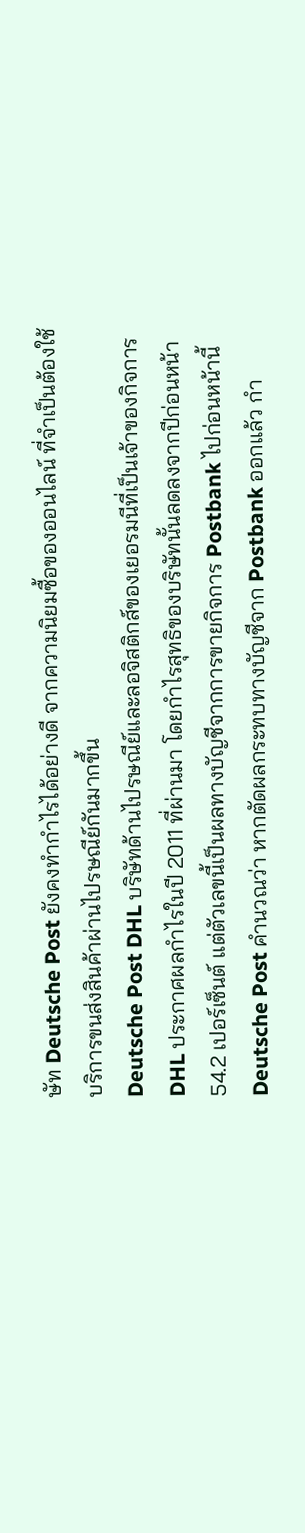ษัท Deutsche Post ยังคงทำกำไรได้อย่างดี จากความนิยมซื้อของออนไลน์ ที่จำเป็นต้องใช้บริการขนส่งสินค้าผ่านไปรษณีย์กันมากขึ้น
Deutsche Post DHL บริษัทด้านไปรษณีย์และลอจิสติกส์ของเยอรมนีที่เป็นเจ้าของกิจการ DHL ประกาศผลกำไรในปี 2011 ที่ผ่านมา โดยกำไรสุทธิของบริษัทนั้นลดลงจากปีก่อนหน้า 54.2 เปอร์เซ็นต์ แต่ตัวเลขนี้เป็นผลทางบัญชีจากการขายกิจการ Postbank ไปก่อนหน้านี้
Deutsche Post คำนวณว่า หากตัดผลกระทบทางบัญชีจาก Postbank ออกแล้ว กำ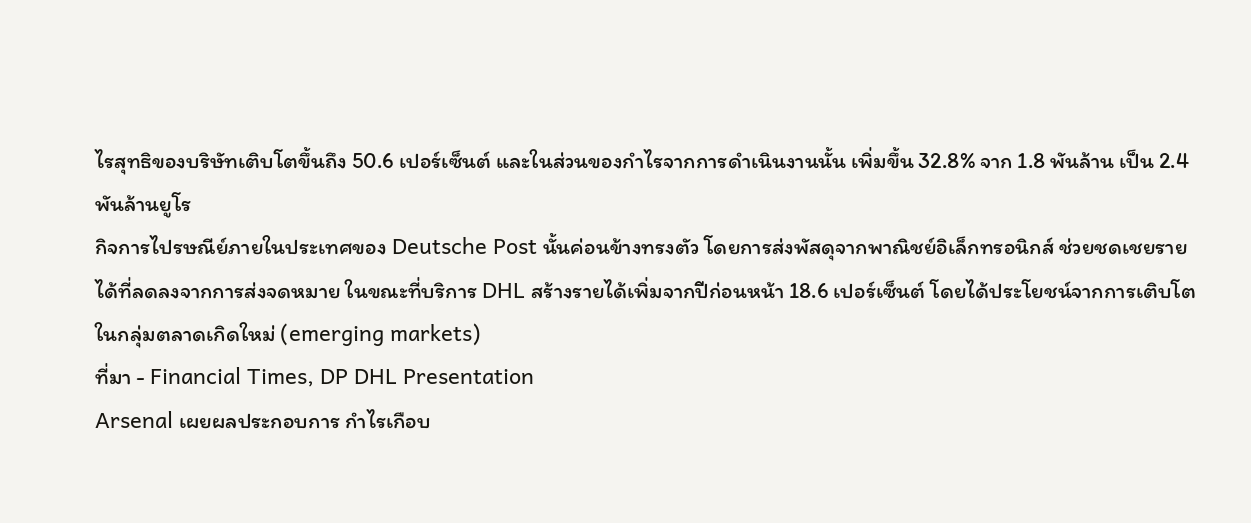ไรสุทธิของบริษัทเติบโตขึ้นถึง 50.6 เปอร์เซ็นต์ และในส่วนของกำไรจากการดำเนินงานนั้น เพิ่มขึ้น 32.8% จาก 1.8 พันล้าน เป็น 2.4 พันล้านยูโร
กิจการไปรษณีย์ภายในประเทศของ Deutsche Post นั้นค่อนข้างทรงตัว โดยการส่งพัสดุจากพาณิชย์อิเล็กทรอนิกส์ ช่วยชดเชยรายได้ที่ลดลงจากการส่งจดหมาย ในขณะที่บริการ DHL สร้างรายได้เพิ่มจากปีก่อนหน้า 18.6 เปอร์เซ็นต์ โดยได้ประโยชน์จากการเติบโตในกลุ่มตลาดเกิดใหม่ (emerging markets)
ที่มา - Financial Times, DP DHL Presentation
Arsenal เผยผลประกอบการ กำไรเกือบ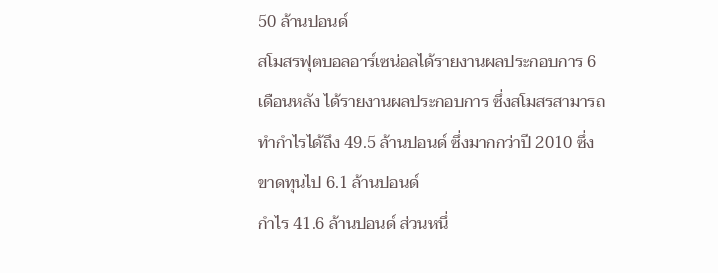50 ล้านปอนด์
สโมสรฟุตบอลอาร์เซน่อลได้รายงานผลประกอบการ 6 เดือนหลัง ได้รายงานผลประกอบการ ซึ่งสโมสรสามารถทำกำไรได้ถึง 49.5 ล้านปอนด์ ซึ่งมากกว่าปี 2010 ซึ่งขาดทุนไป 6.1 ล้านปอนด์
กำไร 41.6 ล้านปอนด์ ส่วนหนึ่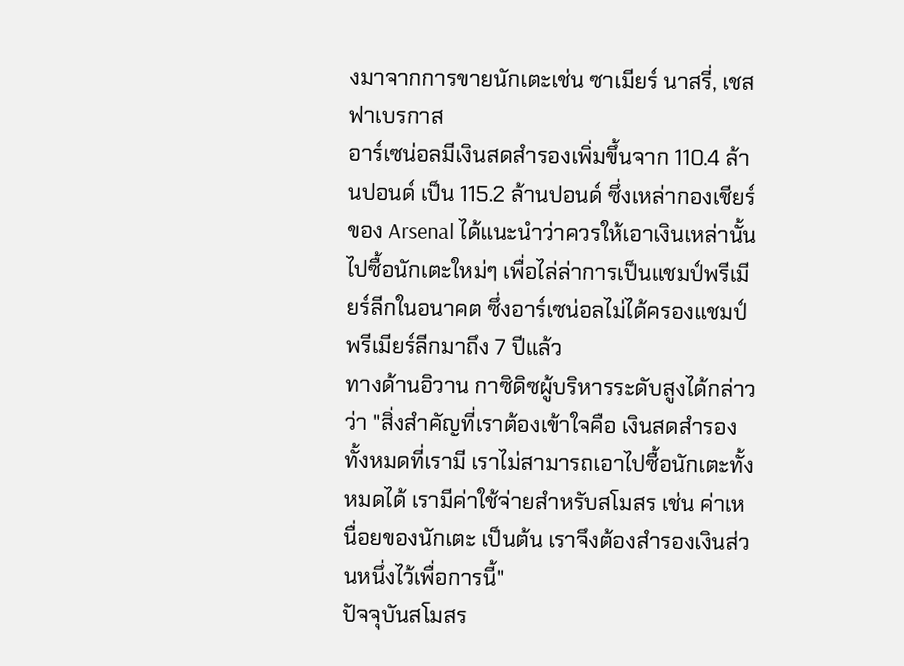งมาจากการขายนักเตะเช่น ซาเมียร์ นาสรี่, เชส ฟาเบรกาส
อาร์เซน่อลมีเงินสดสำรองเพิ่มขึ้นจาก 110.4 ล้านปอนด์ เป็น 115.2 ล้านปอนด์ ซึ่งเหล่ากองเชียร์ของ Arsenal ได้แนะนำว่าควรให้เอาเงินเหล่านั้นไปซื้อนักเตะใหม่ๆ เพื่อไล่ล่าการเป็นแชมป์พรีเมียร์ลีกในอนาคต ซึ่งอาร์เซน่อลไม่ได้ครองแชมป์พรีเมียร์ลีกมาถึง 7 ปีแล้ว
ทางด้านอิวาน กาซิดิซผู้บริหารระดับสูงได้กล่าวว่า "สิ่งสำคัญที่เราต้องเข้าใจคือ เงินสดสำรองทั้งหมดที่เรามี เราไม่สามารถเอาไปซื้อนักเตะทั้งหมดได้ เรามีค่าใช้จ่ายสำหรับสโมสร เช่น ค่าเหนื่อยของนักเตะ เป็นต้น เราจึงต้องสำรองเงินส่วนหนึ่งไว้เพื่อการนี้"
ปัจจุบันสโมสร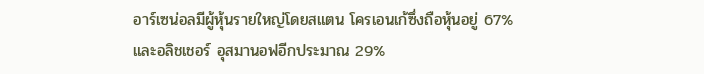อาร์เซน่อลมีผู้หุ้นรายใหญ่โดยสแตน โครเอนเก้ซึ่งถือหุ้นอยู่ 67% และอลิชเชอร์ อุสมานอฟอีกประมาณ 29%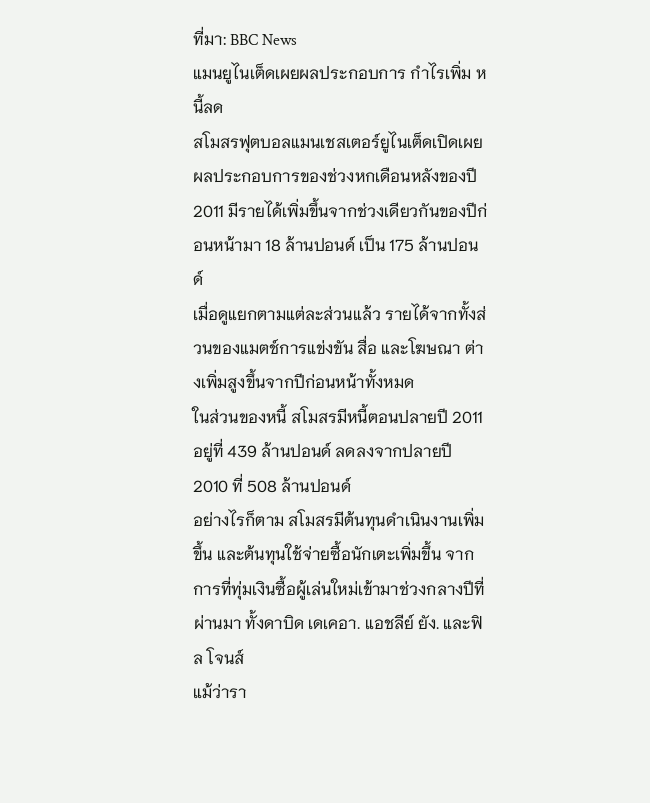ที่มา: BBC News
แมนยูไนเต็ดเผยผลประกอบการ กำไรเพิ่ม หนี้ลด
สโมสรฟุตบอลแมนเชสเตอร์ยูไนเต็ดเปิดเผยผลประกอบการของช่วงหกเดือนหลังของปี 2011 มีรายได้เพิ่มขึ้นจากช่วงเดียวกันของปีก่อนหน้ามา 18 ล้านปอนด์ เป็น 175 ล้านปอนด์
เมื่อดูแยกตามแต่ละส่วนแล้ว รายได้จากทั้งส่วนของแมตช์การแข่งขัน สื่อ และโฆษณา ต่างเพิ่มสูงขึ้นจากปีก่อนหน้าทั้งหมด
ในส่วนของหนี้ สโมสรมีหนี้ตอนปลายปี 2011 อยู่ที่ 439 ล้านปอนด์ ลดลงจากปลายปี 2010 ที่ 508 ล้านปอนด์
อย่างไรก็ตาม สโมสรมีต้นทุนดำเนินงานเพิ่มขึ้น และต้นทุนใช้จ่ายซื้อนักเตะเพิ่มขึ้น จากการที่ทุ่มเงินซื้อผู้เล่นใหม่เข้ามาช่วงกลางปีที่ผ่านมา ทั้งดาบิด เดเคอา. แอชลีย์ ยัง. และฟิล โจนส์
แม้ว่ารา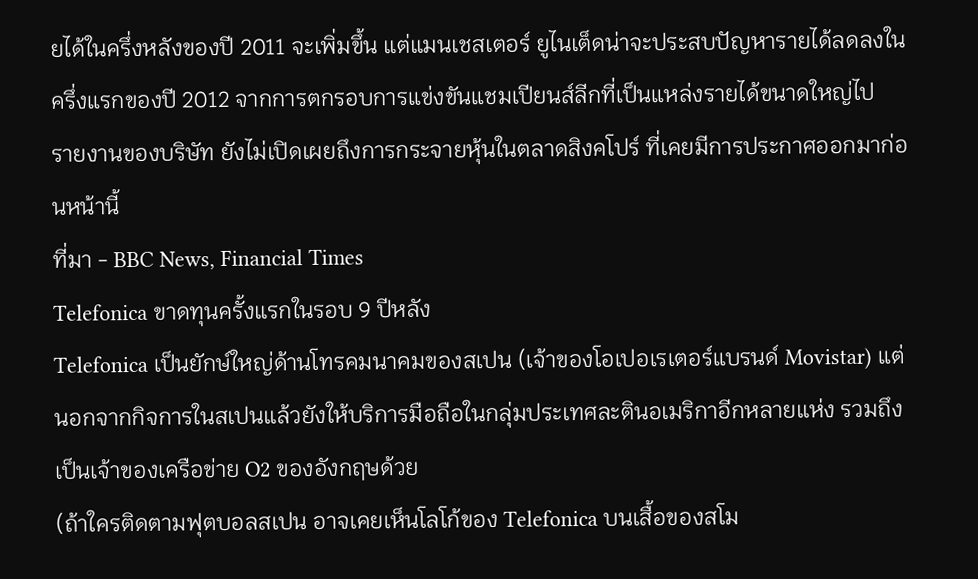ยได้ในครึ่งหลังของปี 2011 จะเพิ่มขึ้น แต่แมนเชสเตอร์ ยูไนเต็ดน่าจะประสบปัญหารายได้ลดลงในครึ่งแรกของปี 2012 จากการตกรอบการแข่งขันแชมเปียนส์ลีกที่เป็นแหล่งรายได้ขนาดใหญ่ไป
รายงานของบริษัท ยังไม่เปิดเผยถึงการกระจายหุ้นในตลาดสิงคโปร์ ที่เคยมีการประกาศออกมาก่อนหน้านี้
ที่มา - BBC News, Financial Times
Telefonica ขาดทุนครั้งแรกในรอบ 9 ปีหลัง
Telefonica เป็นยักษ์ใหญ่ด้านโทรคมนาคมของสเปน (เจ้าของโอเปอเรเตอร์แบรนด์ Movistar) แต่นอกจากกิจการในสเปนแล้วยังให้บริการมือถือในกลุ่มประเทศละตินอเมริกาอีกหลายแห่ง รวมถึงเป็นเจ้าของเครือข่าย O2 ของอังกฤษด้วย
(ถ้าใครติดตามฟุตบอลสเปน อาจเคยเห็นโลโก้ของ Telefonica บนเสื้อของสโม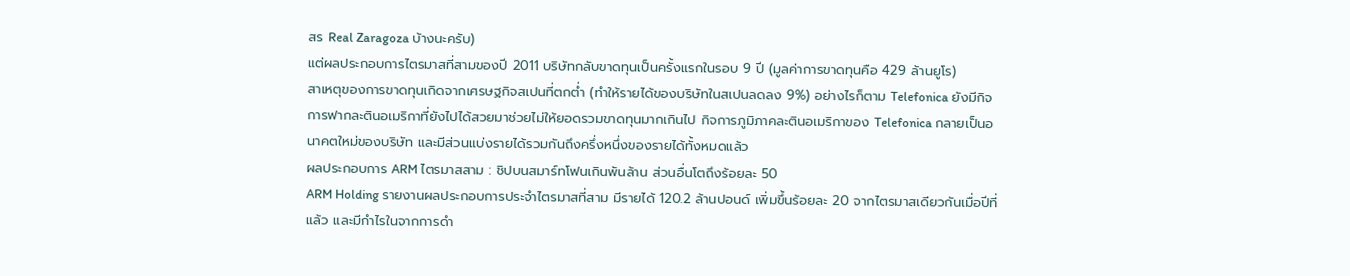สร Real Zaragoza บ้างนะครับ)
แต่ผลประกอบการไตรมาสที่สามของปี 2011 บริษัทกลับขาดทุนเป็นครั้งแรกในรอบ 9 ปี (มูลค่าการขาดทุนคือ 429 ล้านยูโร)
สาเหตุของการขาดทุนเกิดจากเศรษฐกิจสเปนที่ตกต่ำ (ทำให้รายได้ของบริษัทในสเปนลดลง 9%) อย่างไรก็ตาม Telefonica ยังมีกิจการฟากละตินอเมริกาที่ยังไปได้สวยมาช่วยไม่ให้ยอดรวมขาดทุนมากเกินไป กิจการภูมิภาคละตินอเมริกาของ Telefonica กลายเป็นอนาคตใหม่ของบริษัท และมีส่วนแบ่งรายได้รวมกันถึงครึ่งหนึ่งของรายได้ทั้งหมดแล้ว
ผลประกอบการ ARM ไตรมาสสาม : ชิปบนสมาร์ทโฟนเกินพันล้าน ส่วนอื่นโตถึงร้อยละ 50
ARM Holding รายงานผลประกอบการประจำไตรมาสที่สาม มีรายได้ 120.2 ล้านปอนด์ เพิ่มขึ้นร้อยละ 20 จากไตรมาสเดียวกันเมื่อปีที่แล้ว และมีกำไรในจากการดำ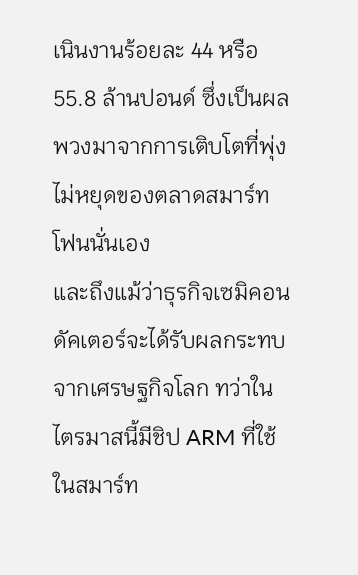เนินงานร้อยละ 44 หรือ 55.8 ล้านปอนด์ ซึ่งเป็นผลพวงมาจากการเติบโตที่พุ่งไม่หยุดของตลาดสมาร์ทโฟนนั่นเอง
และถึงแม้ว่าธุรกิจเซมิคอนดัคเตอร์จะได้รับผลกระทบจากเศรษฐกิจโลก ทว่าในไตรมาสนี้มีชิป ARM ที่ใช้ในสมาร์ท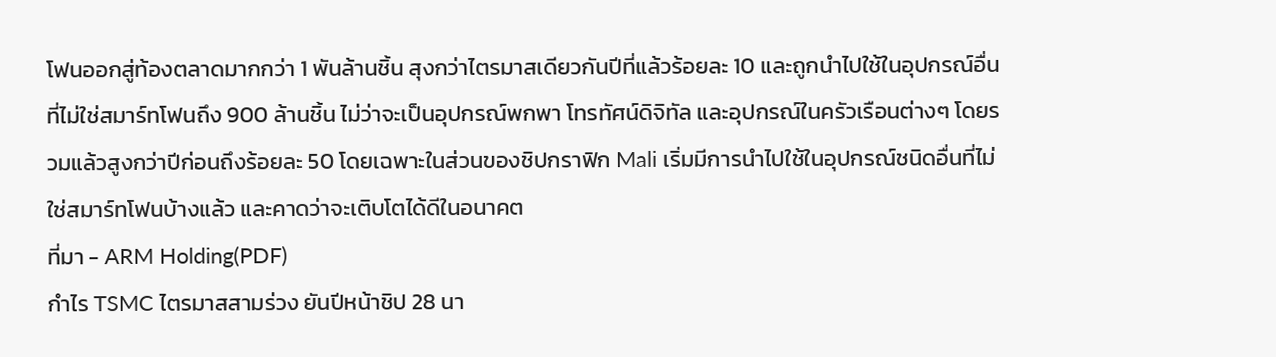โฟนออกสู่ท้องตลาดมากกว่า 1 พันล้านชิ้น สุงกว่าไตรมาสเดียวกันปีที่แล้วร้อยละ 10 และถูกนำไปใช้ในอุปกรณ์อื่นที่ไม่ใช่สมาร์ทโฟนถึง 900 ล้านชิ้น ไม่ว่าจะเป็นอุปกรณ์พกพา โทรทัศน์ดิจิทัล และอุปกรณ์ในครัวเรือนต่างๆ โดยรวมแล้วสูงกว่าปีก่อนถึงร้อยละ 50 โดยเฉพาะในส่วนของชิปกราฟิก Mali เริ่มมีการนำไปใช้ในอุปกรณ์ชนิดอื่นที่ไม่ใช่สมาร์ทโฟนบ้างแล้ว และคาดว่าจะเติบโตได้ดีในอนาคต
ที่มา - ARM Holding(PDF)
กำไร TSMC ไตรมาสสามร่วง ยันปีหน้าชิป 28 นา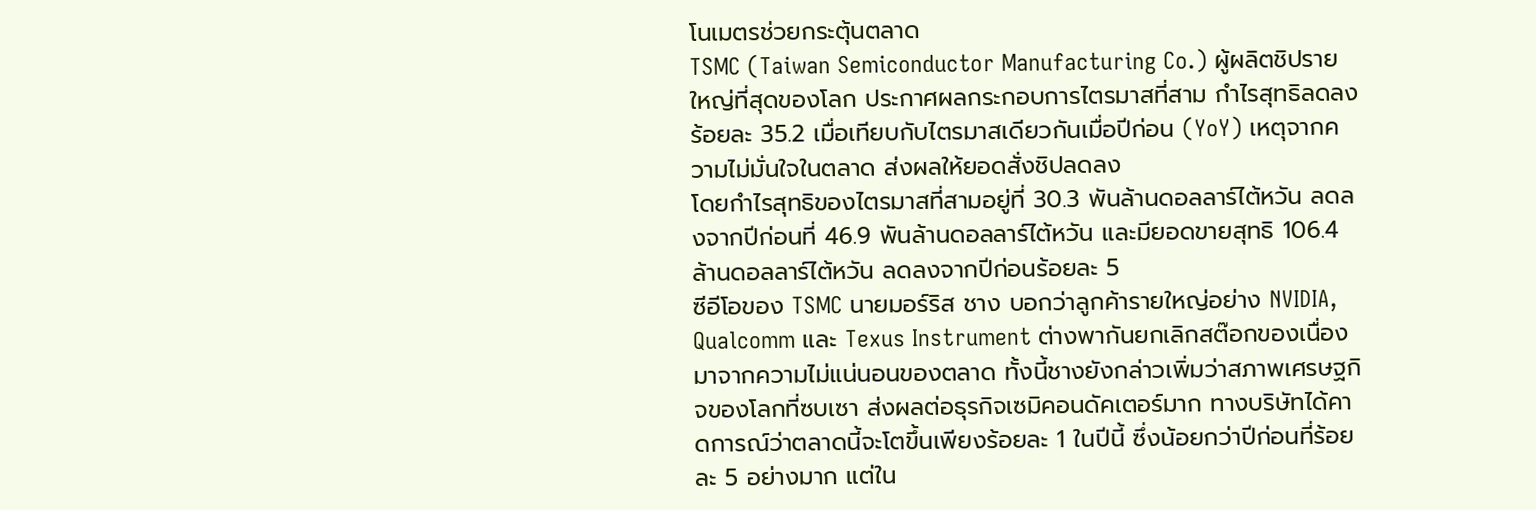โนเมตรช่วยกระตุ้นตลาด
TSMC (Taiwan Semiconductor Manufacturing Co.) ผู้ผลิตชิปรายใหญ่ที่สุดของโลก ประกาศผลกระกอบการไตรมาสที่สาม กำไรสุทธิลดลงร้อยละ 35.2 เมื่อเทียบกับไตรมาสเดียวกันเมื่อปีก่อน (YoY) เหตุจากความไม่มั่นใจในตลาด ส่งผลให้ยอดสั่งชิปลดลง
โดยกำไรสุทธิของไตรมาสที่สามอยู่ที่ 30.3 พันล้านดอลลาร์ไต้หวัน ลดลงจากปีก่อนที่ 46.9 พันล้านดอลลาร์ไต้หวัน และมียอดขายสุทธิ 106.4 ล้านดอลลาร์ไต้หวัน ลดลงจากปีก่อนร้อยละ 5
ซีอีโอของ TSMC นายมอร์ริส ชาง บอกว่าลูกค้ารายใหญ่อย่าง NVIDIA, Qualcomm และ Texus Instrument ต่างพากันยกเลิกสต๊อกของเนื่องมาจากความไม่แน่นอนของตลาด ทั้งนี้ชางยังกล่าวเพิ่มว่าสภาพเศรษฐกิจของโลกที่ซบเซา ส่งผลต่อธุรกิจเซมิคอนดัคเตอร์มาก ทางบริษัทได้คาดการณ์ว่าตลาดนี้จะโตขึ้นเพียงร้อยละ 1 ในปีนี้ ซึ่งน้อยกว่าปีก่อนที่ร้อยละ 5 อย่างมาก แต่ใน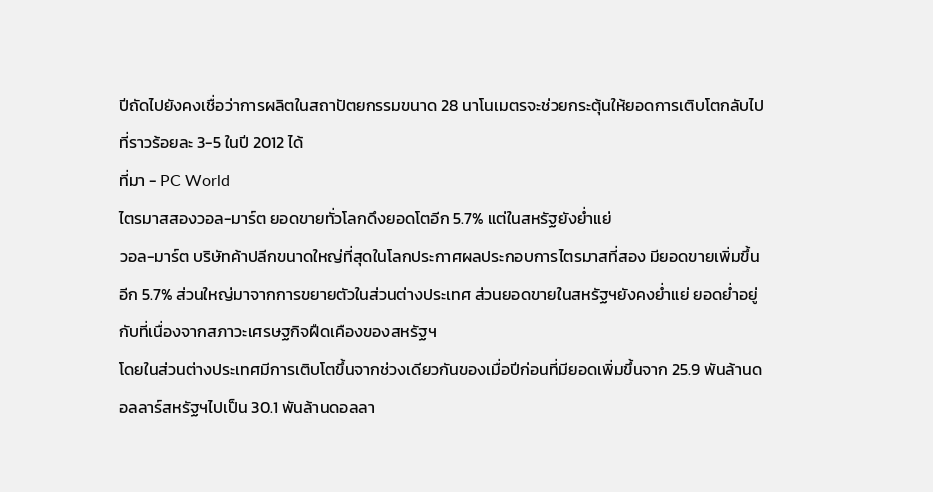ปีถัดไปยังคงเชื่อว่าการผลิตในสถาปัตยกรรมขนาด 28 นาโนเมตรจะช่วยกระตุ้นให้ยอดการเติบโตกลับไปที่ราวร้อยละ 3-5 ในปี 2012 ได้
ที่มา - PC World
ไตรมาสสองวอล-มาร์ต ยอดขายทั่วโลกดึงยอดโตอีก 5.7% แต่ในสหรัฐยังย่ำแย่
วอล-มาร์ต บริษัทค้าปลีกขนาดใหญ่ที่สุดในโลกประกาศผลประกอบการไตรมาสที่สอง มียอดขายเพิ่มขึ้นอีก 5.7% ส่วนใหญ่มาจากการขยายตัวในส่วนต่างประเทศ ส่วนยอดขายในสหรัฐฯยังคงย่ำแย่ ยอดย่ำอยู่กับที่เนื่องจากสภาวะเศรษฐกิจฝืดเคืองของสหรัฐฯ
โดยในส่วนต่างประเทศมีการเติบโตขึ้นจากช่วงเดียวกันของเมื่อปีก่อนที่มียอดเพิ่มขึ้นจาก 25.9 พันล้านดอลลาร์สหรัฐฯไปเป็น 30.1 พันล้านดอลลา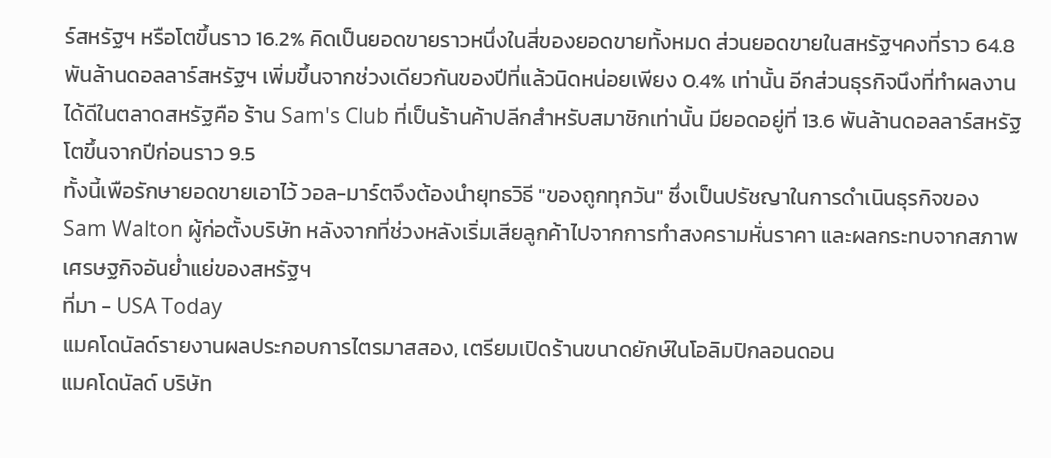ร์สหรัฐฯ หรือโตขึ้นราว 16.2% คิดเป็นยอดขายราวหนึ่งในสี่ของยอดขายทั้งหมด ส่วนยอดขายในสหรัฐฯคงที่ราว 64.8 พันล้านดอลลาร์สหรัฐฯ เพิ่มขึ้นจากช่วงเดียวกันของปีที่แล้วนิดหน่อยเพียง 0.4% เท่านั้น อีกส่วนธุรกิจนึงที่ทำผลงานได้ดีในตลาดสหรัฐคือ ร้าน Sam's Club ที่เป็นร้านค้าปลีกสำหรับสมาชิกเท่านั้น มียอดอยู่ที่ 13.6 พันล้านดอลลาร์สหรัฐ โตขึ้นจากปีก่อนราว 9.5
ทั้งนี้เพือรักษายอดขายเอาไว้ วอล-มาร์ตจึงต้องนำยุทธวิธี "ของถูกทุกวัน" ซึ่งเป็นปรัชญาในการดำเนินธุรกิจของ Sam Walton ผู้ก่อตั้งบริษัท หลังจากที่ช่วงหลังเริ่มเสียลูกค้าไปจากการทำสงครามหั่นราคา และผลกระทบจากสภาพเศรษฐกิจอันย่ำแย่ของสหรัฐฯ
ที่มา - USA Today
แมคโดนัลด์รายงานผลประกอบการไตรมาสสอง, เตรียมเปิดร้านขนาดยักษ์ในโอลิมปิกลอนดอน
แมคโดนัลด์ บริษัท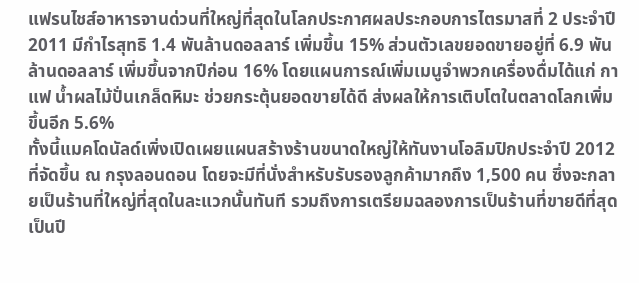แฟรนไชส์อาหารจานด่วนที่ใหญ่ที่สุดในโลกประกาศผลประกอบการไตรมาสที่ 2 ประจำปี 2011 มีกำไรสุทธิ 1.4 พันล้านดอลลาร์ เพิ่มขึ้น 15% ส่วนตัวเลขยอดขายอยู่ที่ 6.9 พันล้านดอลลาร์ เพิ่มขึ้นจากปีก่อน 16% โดยแผนการณ์เพิ่มเมนูจำพวกเครื่องดื่มได้แก่ กาแฟ น้ำผลไม้ปั่นเกล็ดหิมะ ช่วยกระตุ้นยอดขายได้ดี ส่งผลให้การเติบโตในตลาดโลกเพิ่มขึ้นอีก 5.6%
ทั้งนี้แมคโดนัลด์เพิ่งเปิดเผยแผนสร้างร้านขนาดใหญ่ให้ทันงานโอลิมปิกประจำปี 2012 ที่จัดขึ้น ณ กรุงลอนดอน โดยจะมีที่นั่งสำหรับรับรองลูกค้ามากถึง 1,500 คน ซึ่งจะกลายเป็นร้านที่ใหญ่ที่สุดในละแวกนั้นทันที รวมถึงการเตรียมฉลองการเป็นร้านที่ขายดีที่สุดเป็นปี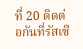ที่ 20 ติดต่อกันที่รัสเซี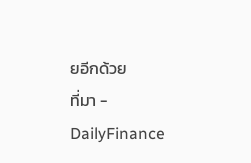ยอีกด้วย
ที่มา - DailyFinance